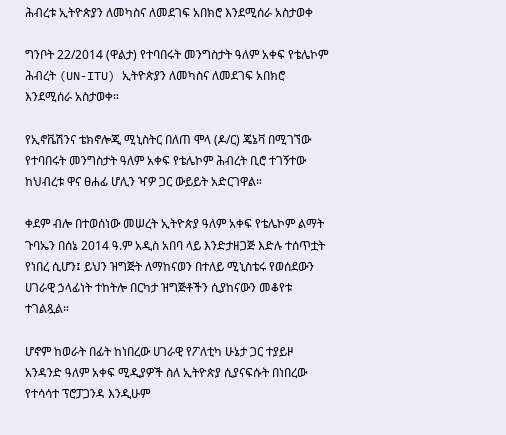ሕብረቱ ኢትዮጵያን ለመካስና ለመደገፍ አበክሮ እንደሚሰራ አስታወቀ

ግንቦት 22/2014 (ዋልታ) የተባበሩት መንግስታት ዓለም አቀፍ የቴሌኮም ሕብረት (UN-ITU) ኢትዮጵያን ለመካስና ለመደገፍ አበክሮ እንደሚሰራ አስታወቀ።

የኢኖቬሽንና ቴክኖሎጂ ሚኒስትር በለጠ ሞላ (ዶ/ር) ጄኔቫ በሚገኘው የተባበሩት መንግስታት ዓለም አቀፍ የቴሌኮም ሕብረት ቢሮ ተገኝተው ከህብረቱ ዋና ፀሐፊ ሆሊን ዣዎ ጋር ውይይት አድርገዋል።

ቀደም ብሎ በተወሰነው መሠረት ኢትዮጵያ ዓለም አቀፍ የቴሌኮም ልማት ጉባኤን በሰኔ 2014 ዓ.ም አዲስ አበባ ላይ እንድታዘጋጅ እድሉ ተሰጥቷት የነበረ ሲሆን፤ ይህን ዝግጅት ለማከናወን በተለይ ሚኒስቴሩ የወሰደውን ሀገራዊ ኃላፊነት ተከትሎ በርካታ ዝግጅቶችን ሲያከናውን መቆየቱ ተገልጿል።

ሆኖም ከወራት በፊት ከነበረው ሀገራዊ የፖለቲካ ሁኔታ ጋር ተያይዞ አንዳንድ ዓለም አቀፍ ሚዲያዎች ስለ ኢትዮጵያ ሲያናፍሱት በነበረው የተሳሳተ ፕሮፓጋንዳ እንዲሁም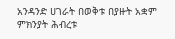አንዳንድ ሀገራት በወቅቱ በያዙት አቋም ምክንያት ሕብረቱ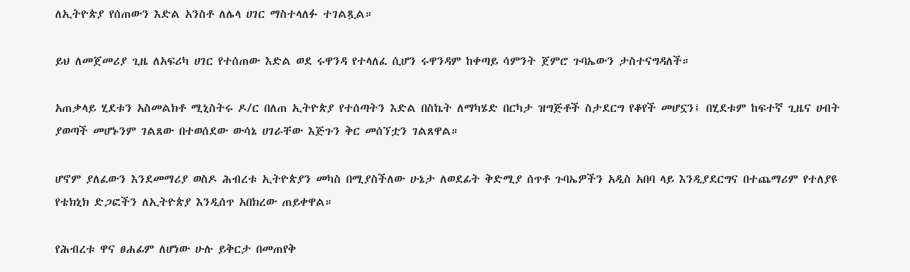ለኢትዮጵያ የሰጠውን እድል አንስቶ ለሌላ ሀገር ማስተላለፉ ተገልጿል።

ይህ ለመጀመሪያ ጊዜ ለአፍሪካ ሀገር የተሰጠው እድል ወደ ሩዋንዳ የተላለፈ ሲሆን ሩዋንዳም ከቀጣይ ሳምንት ጀምሮ ጉባኤውን ታስተናግዳለች።

አጠቃላይ ሂደቱን አስመልክቶ ሚኒስትሩ ዶ/ር በለጠ ኢትዮጵያ የተሰጣትን እድል በስኬት ለማካሄድ በርካታ ዝግጅቶች ስታደርግ የቆየች መሆኗን፤ በሂደቱም ከፍተኛ ጊዜና ሀብት ያወጣች መሆኑንም ገልጸው በተወሰደው ውሳኔ ሀገራቸው እጅጉን ቅር መሰኘቷን ገልጸዋል።

ሆኖም ያለፈውን እንደመማሪያ ወስዶ ሕብረቱ ኢትዮጵያን መካስ በሚያስችለው ሁኔታ ለወደፊት ቅድሚያ ሰጥቶ ጉባኤዎችን አዲስ አበባ ላይ እንዲያደርግና በተጨማሪም የተለያዩ የቴክኒክ ድጋፎችን ለኢትዮጵያ እንዲሰጥ አበክረው ጠይቀዋል።

የሕብረቱ ዋና ፀሐፊም ለሆነው ሁሉ ይቅርታ በመጠየቅ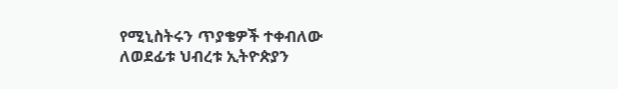የሚኒስትሩን ጥያቄዎች ተቀብለው ለወደፊቱ ህብረቱ ኢትዮጵያን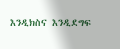እንዲክስና እንዲደግፍ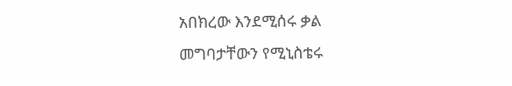አበክረው እንደሚሰሩ ቃል መግባታቸውን የሚኒስቴሩ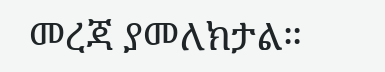መረጃ ያመለክታል።